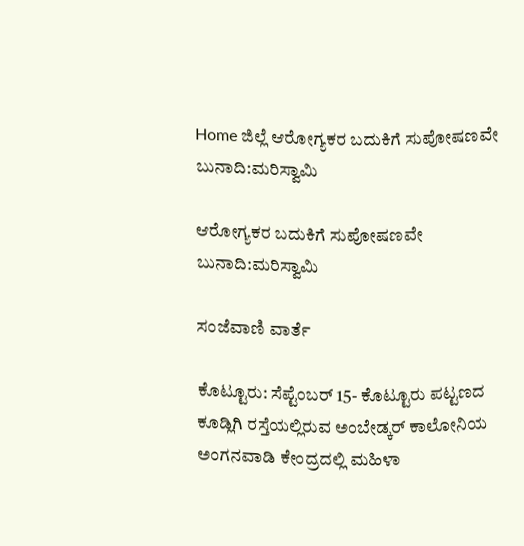Home ಜಿಲ್ಲೆ ಆರೋಗ್ಯಕರ ಬದುಕಿಗೆ ಸುಪೋಷಣವೇ ಬುನಾದಿ:ಮರಿಸ್ವಾಮಿ

ಆರೋಗ್ಯಕರ ಬದುಕಿಗೆ ಸುಪೋಷಣವೇ ಬುನಾದಿ:ಮರಿಸ್ವಾಮಿ

ಸಂಜೆವಾಣಿ ವಾರ್ತೆ

ಕೊಟ್ಟೂರು: ಸೆಪ್ಟೆಂಬರ್ 15- ಕೊಟ್ಟೂರು ಪಟ್ಟಣದ ಕೂಡ್ಲಿಗಿ ರಸ್ತೆಯಲ್ಲಿರುವ ಅಂಬೇಡ್ಕರ್ ಕಾಲೋನಿಯ ಅಂಗನವಾಡಿ ಕೇಂದ್ರದಲ್ಲಿ ಮಹಿಳಾ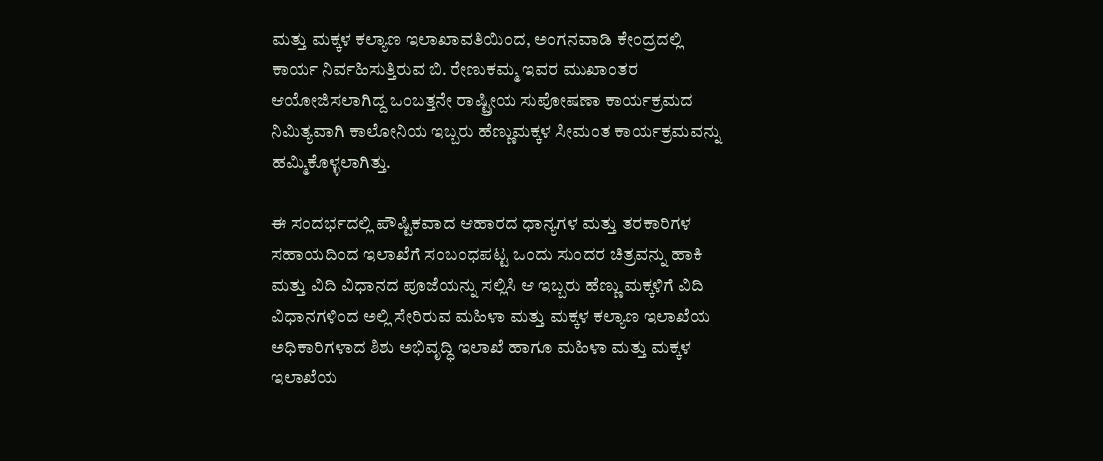ಮತ್ತು ಮಕ್ಕಳ ಕಲ್ಯಾಣ ಇಲಾಖಾವತಿಯಿಂದ, ಅಂಗನವಾಡಿ ಕೇಂದ್ರದಲ್ಲಿ ಕಾರ್ಯ ನಿರ್ವಹಿಸುತ್ತಿರುವ ಬಿ. ರೇಣುಕಮ್ಮ ಇವರ ಮುಖಾಂತರ ಆಯೋಜಿಸಲಾಗಿದ್ದ ಒಂಬತ್ತನೇ ರಾಷ್ಟ್ರೀಯ ಸುಪೋಷಣಾ ಕಾರ್ಯಕ್ರಮದ ನಿಮಿತ್ಯವಾಗಿ ಕಾಲೋನಿಯ ಇಬ್ಬರು ಹೆಣ್ಣುಮಕ್ಕಳ ಸೀಮಂತ ಕಾರ್ಯಕ್ರಮವನ್ನು ಹಮ್ಮಿಕೊಳ್ಳಲಾಗಿತ್ತು.

ಈ ಸಂದರ್ಭದಲ್ಲಿ ಪೌಷ್ಟಿಕವಾದ ಆಹಾರದ ಧಾನ್ಯಗಳ ಮತ್ತು ತರಕಾರಿಗಳ ಸಹಾಯದಿಂದ ಇಲಾಖೆಗೆ ಸಂಬಂಧಪಟ್ಟ ಒಂದು ಸುಂದರ ಚಿತ್ರವನ್ನು ಹಾಕಿ ಮತ್ತು ವಿದಿ ವಿಧಾನದ ಪೂಜೆಯನ್ನು ಸಲ್ಲಿಸಿ ಆ ಇಬ್ಬರು ಹೆಣ್ಣು ಮಕ್ಕಳಿಗೆ ವಿದಿ ವಿಧಾನಗಳಿಂದ ಅಲ್ಲಿ ಸೇರಿರುವ ಮಹಿಳಾ ಮತ್ತು ಮಕ್ಕಳ ಕಲ್ಯಾಣ ಇಲಾಖೆಯ ಅಧಿಕಾರಿಗಳಾದ ಶಿಶು ಅಭಿವೃದ್ಧಿ ಇಲಾಖೆ ಹಾಗೂ ಮಹಿಳಾ ಮತ್ತು ಮಕ್ಕಳ ಇಲಾಖೆಯ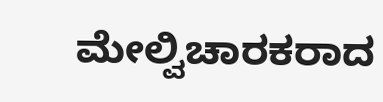ಮೇಲ್ವಿಚಾರಕರಾದ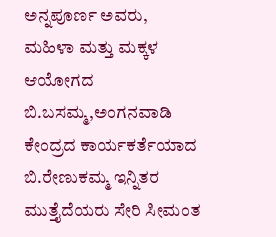ಅನ್ನಪೂರ್ಣ ಅವರು, ಮಹಿಳಾ ಮತ್ತು ಮಕ್ಕಳ ಆಯೋಗದ ಬಿ.ಬಸಮ್ಮ,ಅಂಗನವಾಡಿ ಕೇಂದ್ರದ ಕಾರ್ಯಕರ್ತೆಯಾದ ಬಿ.ರೇಣುಕಮ್ಮ ಇನ್ನಿತರ ಮುತ್ತೈದೆಯರು ಸೇರಿ ಸೀಮಂತ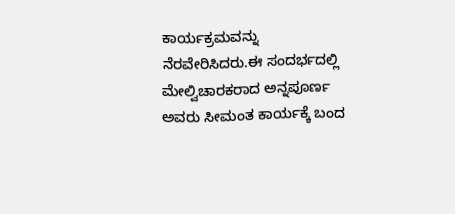ಕಾರ್ಯಕ್ರಮವನ್ನು ನೆರವೇರಿಸಿದರು.ಈ ಸಂದರ್ಭದಲ್ಲಿ ಮೇಲ್ವಿಚಾರಕರಾದ ಅನ್ನಪೂರ್ಣ ಅವರು ಸೀಮಂತ ಕಾರ್ಯಕ್ಕೆ ಬಂದ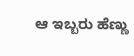ಆ ಇಬ್ಬರು ಹೆಣ್ಣು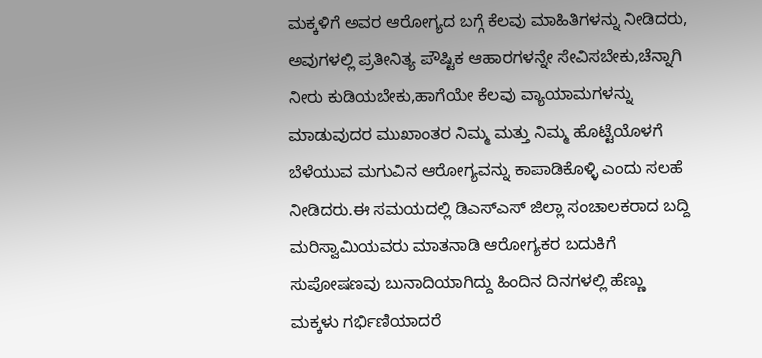ಮಕ್ಕಳಿಗೆ ಅವರ ಆರೋಗ್ಯದ ಬಗ್ಗೆ ಕೆಲವು ಮಾಹಿತಿಗಳನ್ನು ನೀಡಿದರು, ಅವುಗಳಲ್ಲಿ ಪ್ರತೀನಿತ್ಯ ಪೌಷ್ಟಿಕ ಆಹಾರಗಳನ್ನೇ ಸೇವಿಸಬೇಕು,ಚೆನ್ನಾಗಿ ನೀರು ಕುಡಿಯಬೇಕು,ಹಾಗೆಯೇ ಕೆಲವು ವ್ಯಾಯಾಮಗಳನ್ನು ಮಾಡುವುದರ ಮುಖಾಂತರ ನಿಮ್ಮ ಮತ್ತು ನಿಮ್ಮ ಹೊಟ್ಟೆಯೊಳಗೆ ಬೆಳೆಯುವ ಮಗುವಿನ ಆರೋಗ್ಯವನ್ನು ಕಾಪಾಡಿಕೊಳ್ಳಿ ಎಂದು ಸಲಹೆ ನೀಡಿದರು.ಈ ಸಮಯದಲ್ಲಿ ಡಿಎಸ್ಎಸ್ ಜಿಲ್ಲಾ ಸಂಚಾಲಕರಾದ ಬದ್ದಿ ಮರಿಸ್ವಾಮಿಯವರು ಮಾತನಾಡಿ ಆರೋಗ್ಯಕರ ಬದುಕಿಗೆ ಸುಪೋಷಣವು ಬುನಾದಿಯಾಗಿದ್ದು ಹಿಂದಿನ ದಿನಗಳಲ್ಲಿ ಹೆಣ್ಣು ಮಕ್ಕಳು ಗರ್ಭಿಣಿಯಾದರೆ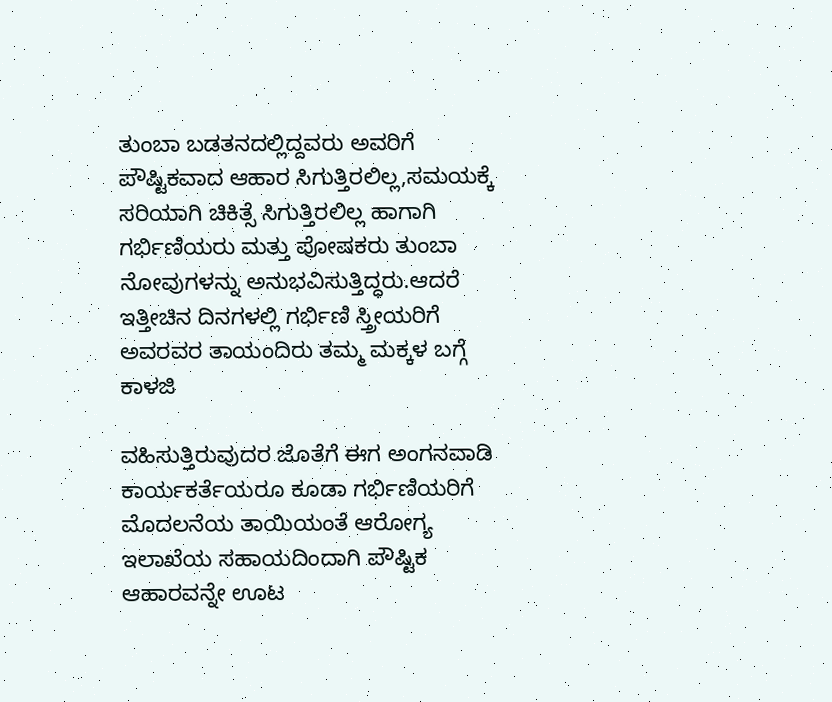ತುಂಬಾ ಬಡತನದಲ್ಲಿದ್ದವರು ಅವರಿಗೆ ಪೌಷ್ಟಿಕವಾದ ಆಹಾರ ಸಿಗುತ್ತಿರಲಿಲ್ಲ,ಸಮಯಕ್ಕೆ ಸರಿಯಾಗಿ ಚಿಕಿತ್ಸೆ ಸಿಗುತ್ತಿರಲಿಲ್ಲ ಹಾಗಾಗಿ ಗರ್ಭಿಣಿಯರು ಮತ್ತು ಪೋಷಕರು ತುಂಬಾ ನೋವುಗಳನ್ನು ಅನುಭವಿಸುತ್ತಿದ್ಧರು.ಆದರೆ ಇತ್ತೀಚಿನ ದಿನಗಳಲ್ಲಿ ಗರ್ಭಿಣಿ ಸ್ತ್ರೀಯರಿಗೆ ಅವರವರ ತಾಯಂದಿರು ತಮ್ಮ ಮಕ್ಕಳ ಬಗ್ಗೆ ಕಾಳಜಿ

ವಹಿಸುತ್ತಿರುವುದರ ಜೊತೆಗೆ ಈಗ ಅಂಗನವಾಡಿ ಕಾರ್ಯಕರ್ತೆಯರೂ ಕೂಡಾ ಗರ್ಭಿಣಿಯರಿಗೆ ಮೊದಲನೆಯ ತಾಯಿಯಂತೆ ಆರೋಗ್ಯ ಇಲಾಖೆಯ ಸಹಾಯದಿಂದಾಗಿ ಪೌಷ್ಟಿಕ ಆಹಾರವನ್ನೇ ಊಟ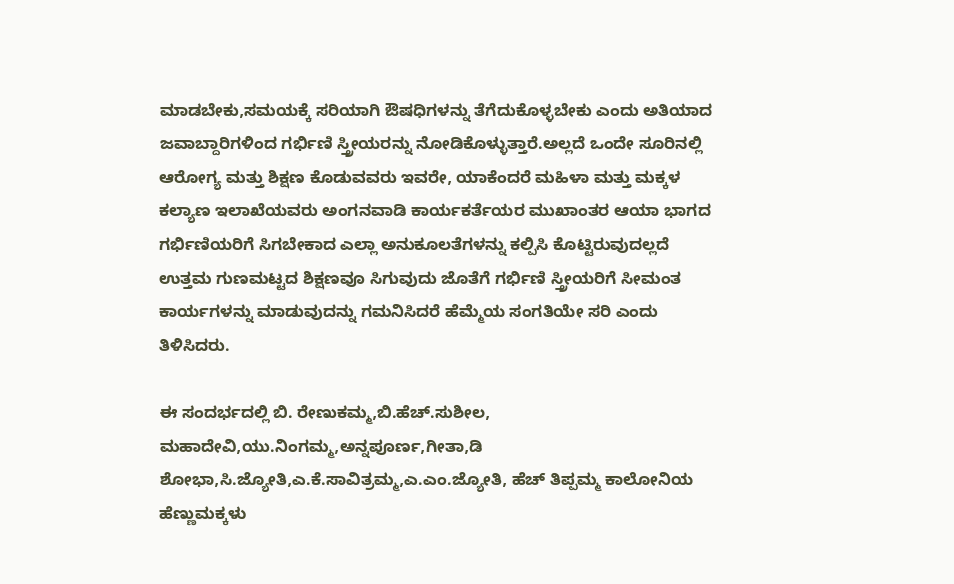ಮಾಡಬೇಕು,ಸಮಯಕ್ಕೆ ಸರಿಯಾಗಿ ಔಷಧಿಗಳನ್ನು ತೆಗೆದುಕೊಳ್ಳಬೇಕು ಎಂದು ಅತಿಯಾದ ಜವಾಬ್ದಾರಿಗಳಿಂದ ಗರ್ಭಿಣಿ ಸ್ತ್ರೀಯರನ್ನು ನೋಡಿಕೊಳ್ಳುತ್ತಾರೆ.ಅಲ್ಲದೆ ಒಂದೇ ಸೂರಿನಲ್ಲಿ ಆರೋಗ್ಯ ಮತ್ತು ಶಿಕ್ಷಣ ಕೊಡುವವರು ಇವರೇ, ಯಾಕೆಂದರೆ ಮಹಿಳಾ ಮತ್ತು ಮಕ್ಕಳ ಕಲ್ಯಾಣ ಇಲಾಖೆಯವರು ಅಂಗನವಾಡಿ ಕಾರ್ಯಕರ್ತೆಯರ ಮುಖಾಂತರ ಆಯಾ ಭಾಗದ ಗರ್ಭಿಣಿಯರಿಗೆ ಸಿಗಬೇಕಾದ ಎಲ್ಲಾ ಅನುಕೂಲತೆಗಳನ್ನು ಕಲ್ಪಿಸಿ ಕೊಟ್ಟಿರುವುದಲ್ಲದೆ ಉತ್ತಮ ಗುಣಮಟ್ಟದ ಶಿಕ್ಷಣವೂ ಸಿಗುವುದು ಜೊತೆಗೆ ಗರ್ಭಿಣಿ ಸ್ತ್ರೀಯರಿಗೆ ಸೀಮಂತ ಕಾರ್ಯಗಳನ್ನು ಮಾಡುವುದನ್ನು ಗಮನಿಸಿದರೆ ಹೆಮ್ಮೆಯ ಸಂಗತಿಯೇ ಸರಿ ಎಂದು ತಿಳಿಸಿದರು.

ಈ ಸಂದರ್ಭದಲ್ಲಿ ಬಿ. ರೇಣುಕಮ್ಮ,ಬಿ.ಹೆಚ್.ಸುಶೀಲ, ಮಹಾದೇವಿ,ಯು.ನಿಂಗಮ್ಮ,ಅನ್ನಪೂರ್ಣ,ಗೀತಾ,ಡಿ ಶೋಭಾ,ಸಿ.ಜ್ಯೋತಿ,ಎ.ಕೆ.ಸಾವಿತ್ರಮ್ಮ,ಎ.ಎಂ.ಜ್ಯೋತಿ, ಹೆಚ್ ತಿಪ್ಪಮ್ಮ ಕಾಲೋನಿಯ ಹೆಣ್ಣುಮಕ್ಕಳು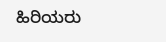ಹಿರಿಯರು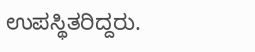ಉಪಸ್ಥಿತರಿದ್ದರು.